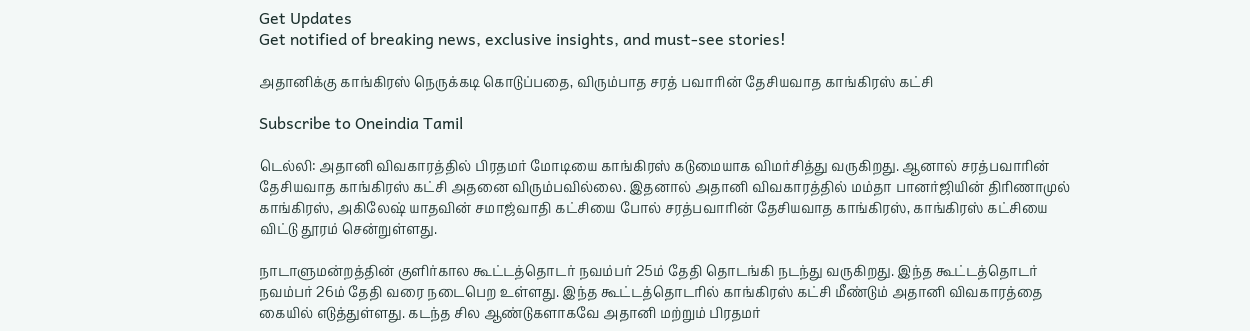Get Updates
Get notified of breaking news, exclusive insights, and must-see stories!

அதானிக்கு காங்கிரஸ் நெருக்கடி கொடுப்பதை, விரும்பாத சரத் பவாரின் தேசியவாத காங்கிரஸ் கட்சி

Subscribe to Oneindia Tamil

டெல்லி: அதானி விவகாரத்தில் பிரதமர் மோடியை காங்கிரஸ் கடுமையாக விமர்சித்து வருகிறது. ஆனால் சரத்பவாரின் தேசியவாத காங்கிரஸ் கட்சி அதனை விரும்பவில்லை. இதனால் அதானி விவகாரத்தில் மம்தா பானர்ஜியின் திரிணாமுல் காங்கிரஸ், அகிலேஷ் யாதவின் சமாஜ்வாதி கட்சியை போல் சரத்பவாரின் தேசியவாத காங்கிரஸ், காங்கிரஸ் கட்சியை விட்டு தூரம் சென்றுள்ளது.

நாடாளுமன்றத்தின் குளிர்கால கூட்டத்தொடர் நவம்பர் 25ம் தேதி தொடங்கி நடந்து வருகிறது. இந்த கூட்டத்தொடர் நவம்பர் 26ம் தேதி வரை நடைபெற உள்ளது. இந்த கூட்டத்தொடரில் காங்கிரஸ் கட்சி மீண்டும் அதானி விவகாரத்தை கையில் எடுத்துள்ளது. கடந்த சில ஆண்டுகளாகவே அதானி மற்றும் பிரதமர்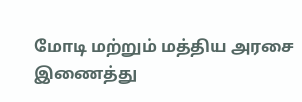மோடி மற்றும் மத்திய அரசை இணைத்து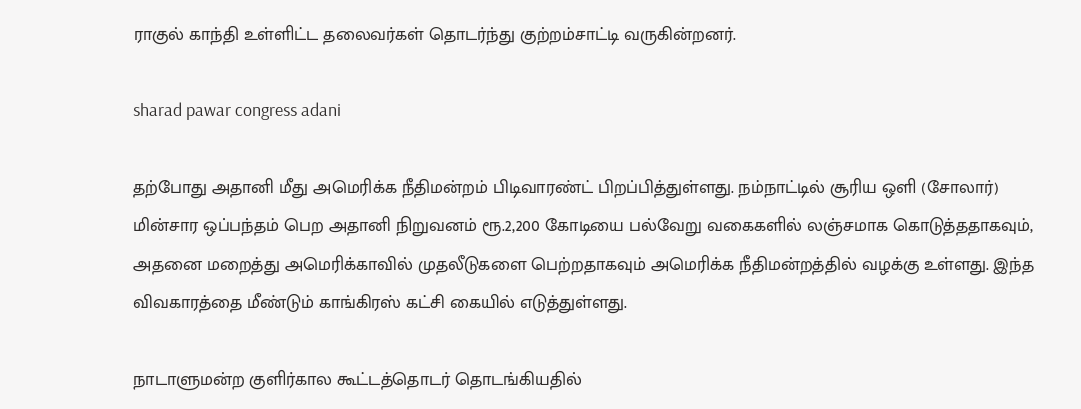ராகுல் காந்தி உள்ளிட்ட தலைவர்கள் தொடர்ந்து குற்றம்சாட்டி வருகின்றனர்.

sharad pawar congress adani

தற்போது அதானி மீது அமெரிக்க நீதிமன்றம் பிடிவாரண்ட் பிறப்பித்துள்ளது. நம்நாட்டில் சூரிய ஒளி (சோலார்) மின்சார ஒப்பந்தம் பெற அதானி நிறுவனம் ரூ.2,200 கோடியை பல்வேறு வகைகளில் லஞ்சமாக கொடுத்ததாகவும், அதனை மறைத்து அமெரிக்காவில் முதலீடுகளை பெற்றதாகவும் அமெரிக்க நீதிமன்றத்தில் வழக்கு உள்ளது. இந்த விவகாரத்தை மீண்டும் காங்கிரஸ் கட்சி கையில் எடுத்துள்ளது.

நாடாளுமன்ற குளிர்கால கூட்டத்தொடர் தொடங்கியதில்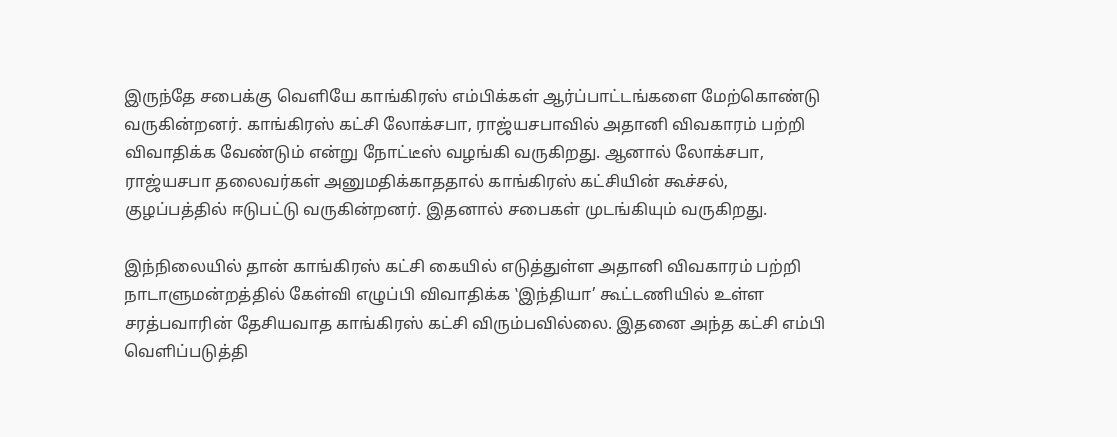இருந்தே சபைக்கு வெளியே காங்கிரஸ் எம்பிக்கள் ஆர்ப்பாட்டங்களை மேற்கொண்டு வருகின்றனர். காங்கிரஸ் கட்சி லோக்சபா, ராஜ்யசபாவில் அதானி விவகாரம் பற்றி விவாதிக்க வேண்டும் என்று நோட்டீஸ் வழங்கி வருகிறது. ஆனால் லோக்சபா, ராஜ்யசபா தலைவர்கள் அனுமதிக்காததால் காங்கிரஸ் கட்சியின் கூச்சல், குழப்பத்தில் ஈடுபட்டு வருகின்றனர். இதனால் சபைகள் முடங்கியும் வருகிறது.

இந்நிலையில் தான் காங்கிரஸ் கட்சி கையில் எடுத்துள்ள அதானி விவகாரம் பற்றி நாடாளுமன்றத்தில் கேள்வி எழுப்பி விவாதிக்க ‛இந்தியா’ கூட்டணியில் உள்ள சரத்பவாரின் தேசியவாத காங்கிரஸ் கட்சி விரும்பவில்லை. இதனை அந்த கட்சி எம்பி வெளிப்படுத்தி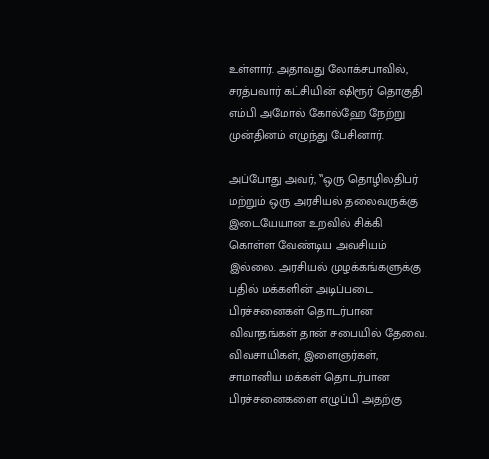உள்ளார். அதாவது லோக்சபாவில், சரத்பவார் கட்சியின் ஷிரூர் தொகுதி எம்பி அமோல் கோல்ஹே நேற்று முன்தினம் எழுந்து பேசினார்.

அப்போது அவர், ‛‛ஒரு தொழிலதிபர் மற்றும் ஒரு அரசியல் தலைவருக்கு இடையேயான உறவில் சிக்கி கொள்ள வேண்டிய அவசியம் இல்லை. அரசியல் முழக்கங்களுக்கு பதில் மக்களின் அடிப்படை பிரச்சனைகள் தொடர்பான விவாதங்கள் தான் சபையில் தேவை. விவசாயிகள், இளைஞர்கள், சாமானிய மக்கள் தொடர்பான பிரச்சனைகளை எழுப்பி அதற்கு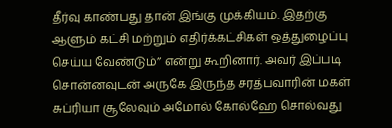தீர்வு காண்பது தான் இங்கு முக்கியம். இதற்கு ஆளும் கட்சி மற்றும் எதிர்க்கட்சிகள் ஒத்துழைப்பு செய்ய வேண்டும்’’ என்று கூறினார். அவர் இப்படி சொன்னவுடன் அருகே இருந்த சரத்பவாரின் மகள் சுப்ரியா சூலேவும் அமோல் கோல்ஹே சொல்வது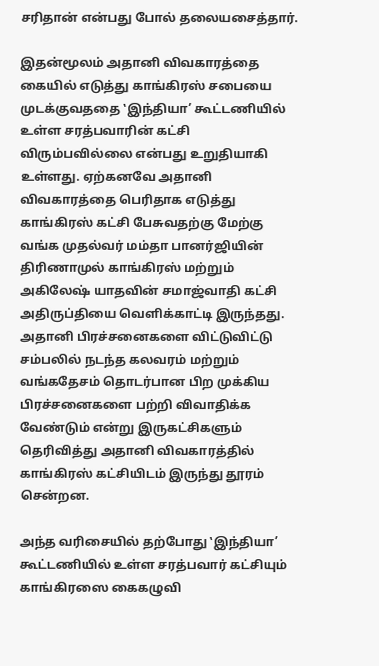சரிதான் என்பது போல் தலையசைத்தார்.

இதன்மூலம் அதானி விவகாரத்தை கையில் எடுத்து காங்கிரஸ் சபையை முடக்குவததை ‛இந்தியா’ கூட்டணியில் உள்ள சரத்பவாரின் கட்சி விரும்பவில்லை என்பது உறுதியாகி உள்ளது. ஏற்கனவே அதானி விவகாரத்தை பெரிதாக எடுத்து காங்கிரஸ் கட்சி பேசுவதற்கு மேற்கு வங்க முதல்வர் மம்தா பானர்ஜியின் திரிணாமுல் காங்கிரஸ் மற்றும் அகிலேஷ் யாதவின் சமாஜ்வாதி கட்சி அதிருப்தியை வெளிக்காட்டி இருந்தது. அதானி பிரச்சனைகளை விட்டுவிட்டு சம்பலில் நடந்த கலவரம் மற்றும் வங்கதேசம் தொடர்பான பிற முக்கிய பிரச்சனைகளை பற்றி விவாதிக்க வேண்டும் என்று இருகட்சிகளும் தெரிவித்து அதானி விவகாரத்தில் காங்கிரஸ் கட்சியிடம் இருந்து தூரம் சென்றன.

அந்த வரிசையில் தற்போது ‛இந்தியா’ கூட்டணியில் உள்ள சரத்பவார் கட்சியும் காங்கிரஸை கைகழுவி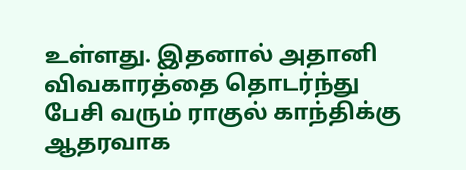உள்ளது. இதனால் அதானி விவகாரத்தை தொடர்ந்து பேசி வரும் ராகுல் காந்திக்கு ஆதரவாக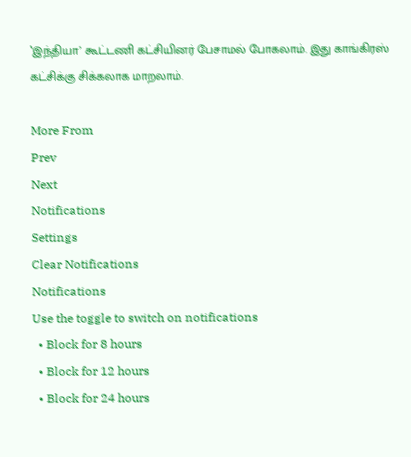‛இந்தியா’ கூட்டணி கட்சியினர் பேசாமல் போகலாம். இது காங்கிரஸ் கட்சிக்கு சிக்கலாக மாறலாம்.

More From
Prev
Next
Notifications
Settings
Clear Notifications
Notifications
Use the toggle to switch on notifications
  • Block for 8 hours
  • Block for 12 hours
  • Block for 24 hours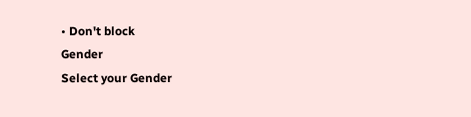• Don't block
Gender
Select your Gender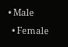• Male
  • Female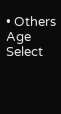• Others
Age
Select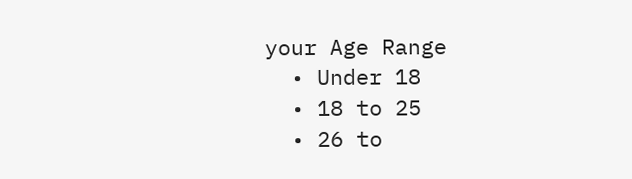your Age Range
  • Under 18
  • 18 to 25
  • 26 to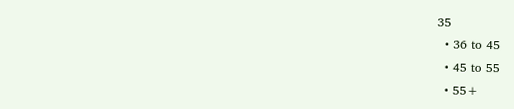35
  • 36 to 45
  • 45 to 55
  • 55+